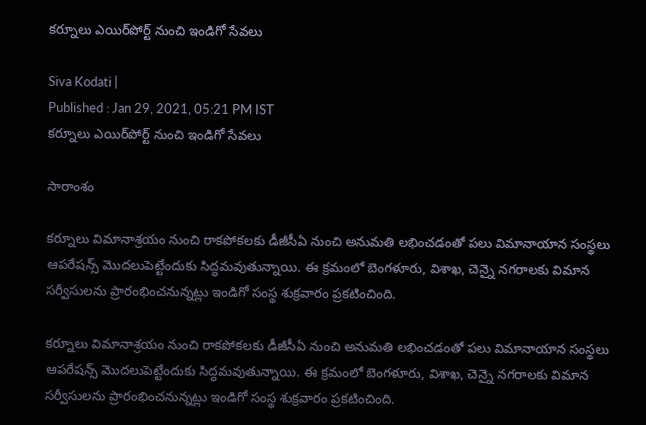కర్నూలు ఎయిర్‌పోర్ట్ నుంచి ఇండిగో సేవలు

Siva Kodati |
Published : Jan 29, 2021, 05:21 PM IST
కర్నూలు ఎయిర్‌పోర్ట్ నుంచి ఇండిగో సేవలు

సారాంశం

కర్నూలు విమానాశ్రయం నుంచి రాకపోకలకు డీజీసీఏ నుంచి అనుమతి లభించడంతో పలు విమానాయాన సంస్థలు ఆపరేషన్స్ మొదలుపెట్టేందుకు సిద్ధమవుతున్నాయి. ఈ క్రమంలో బెంగళూరు, విశాఖ, చెన్నై నగరాలకు విమాన సర్వీసులను ప్రారంభించనున్నట్లు ఇండిగో సంస్థ శుక్రవారం ప్రకటించింది.

కర్నూలు విమానాశ్రయం నుంచి రాకపోకలకు డీజీసీఏ నుంచి అనుమతి లభించడంతో పలు విమానాయాన సంస్థలు ఆపరేషన్స్ మొదలుపెట్టేందుకు సిద్ధమవుతున్నాయి. ఈ క్రమంలో బెంగళూరు, విశాఖ, చెన్నై నగరాలకు విమాన సర్వీసులను ప్రారంభించనున్నట్లు ఇండిగో సంస్థ శుక్రవారం ప్రకటించింది.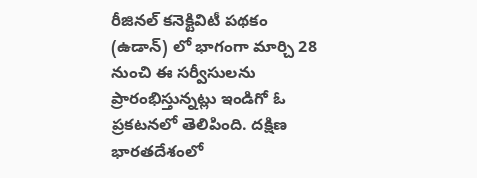రీజినల్‌ కనెక్టివిటీ పథకం (ఉడాన్‌) లో భాగంగా మార్చి 28 నుంచి ఈ సర్వీసులను ప్రారంభిస్తున్నట్లు ఇండిగో ఓ ప్రకటనలో తెలిపింది. దక్షిణ భారతదేశంలో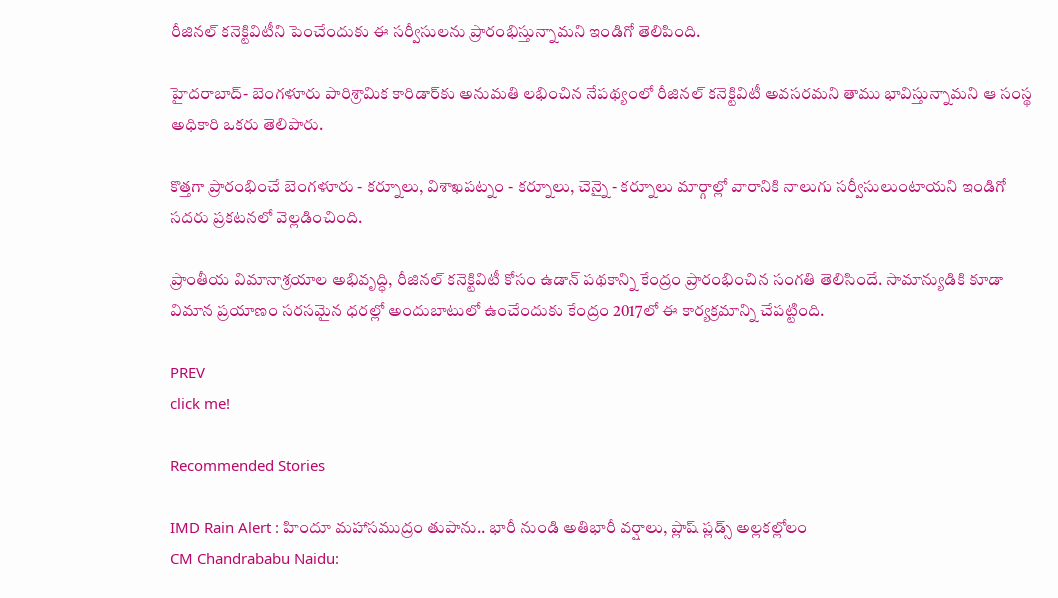రీజినల్‌ కనెక్టివిటీని పెంచేందుకు ఈ సర్వీసులను ప్రారంభిస్తున్నామని ఇండిగో తెలిపింది.

హైదరాబాద్‌- బెంగళూరు పారిశ్రామిక కారిడార్‌కు అనుమతి లభించిన నేపథ్యంలో రీజినల్ కనెక్టివిటీ అవసరమని తాము భావిస్తున్నామని ఆ సంస్థ అధికారి ఒకరు తెలిపారు.

కొత్తగా ప్రారంభించే బెంగళూరు - కర్నూలు, విశాఖపట్నం - కర్నూలు, చెన్నై - కర్నూలు మార్గాల్లో వారానికి నాలుగు సర్వీసులుంటాయని ఇండిగో సదరు ప్రకటనలో వెల్లడించింది.

ప్రాంతీయ విమానాశ్రయాల అభివృద్ధి, రీజినల్‌ కనెక్టివిటీ కోసం ఉడాన్‌ పథకాన్ని కేంద్రం ప్రారంభించిన సంగతి తెలిసిందే. సామాన్యుడికి కూడా విమాన ప్రయాణం సరసమైన ధరల్లో అందుబాటులో ఉంచేందుకు కేంద్రం 2017లో ఈ కార్యక్రమాన్ని చేపట్టింది.

PREV
click me!

Recommended Stories

IMD Rain Alert : హిందూ మహాసముద్రం తుపాను.. భారీ నుండి అతిభారీ వర్షాలు, ప్లాష్ ప్లడ్స్ అల్లకల్లోలం
CM Chandrababu Naidu: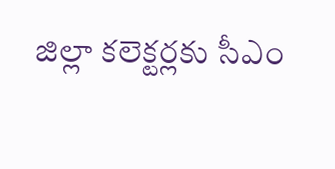జిల్లా కలెక్టర్లకు సీఎం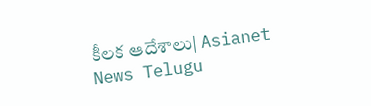కీలక ఆదేశాలు| Asianet News Telugu